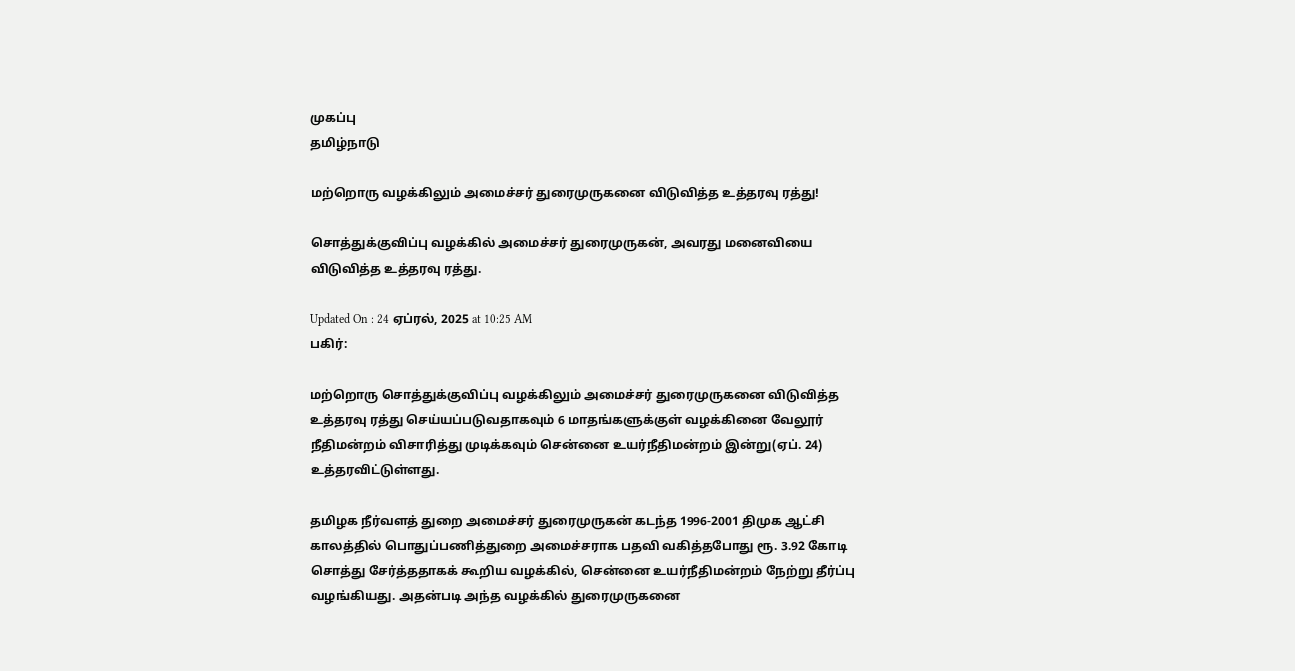முகப்பு
தமிழ்நாடு

மற்றொரு வழக்கிலும் அமைச்சர் துரைமுருகனை விடுவித்த உத்தரவு ரத்து!

சொத்துக்குவிப்பு வழக்கில் அமைச்சர் துரைமுருகன், அவரது மனைவியை விடுவித்த உத்தரவு ரத்து.

Updated On : 24 ஏப்ரல், 2025 at 10:25 AM
பகிர்:

மற்றொரு சொத்துக்குவிப்பு வழக்கிலும் அமைச்சர் துரைமுருகனை விடுவித்த உத்தரவு ரத்து செய்யப்படுவதாகவும் 6 மாதங்களுக்குள் வழக்கினை வேலூர் நீதிமன்றம் விசாரித்து முடிக்கவும் சென்னை உயர்நீதிமன்றம் இன்று(ஏப். 24) உத்தரவிட்டுள்ளது.

தமிழக நீர்வளத் துறை அமைச்சர் துரைமுருகன் கடந்த 1996-2001 திமுக ஆட்சி காலத்தில் பொதுப்பணித்துறை அமைச்சராக பதவி வகித்தபோது ரூ. 3.92 கோடி சொத்து சேர்த்ததாகக் கூறிய வழக்கில், சென்னை உயர்நீதிமன்றம் நேற்று தீர்ப்பு வழங்கியது. அதன்படி அந்த வழக்கில் துரைமுருகனை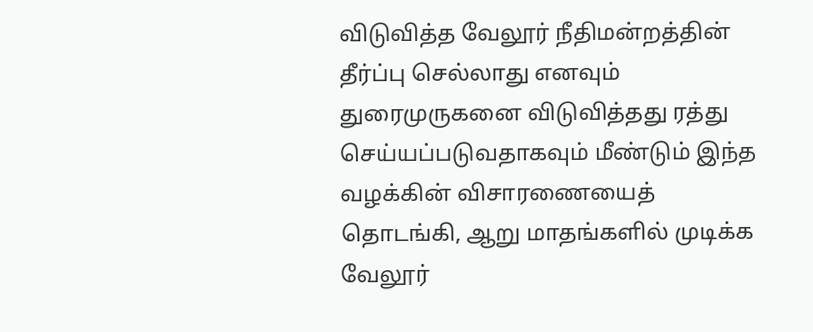விடுவித்த வேலூர் நீதிமன்றத்தின் தீர்ப்பு செல்லாது எனவும் துரைமுருகனை விடுவித்தது ரத்து செய்யப்படுவதாகவும் மீண்டும் இந்த வழக்கின் விசாரணையைத் தொடங்கி, ஆறு மாதங்களில் முடிக்க வேலூர்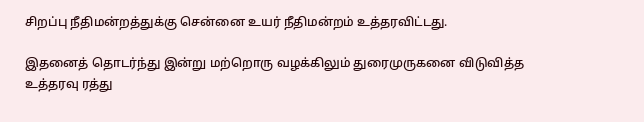சிறப்பு நீதிமன்றத்துக்கு சென்னை உயர் நீதிமன்றம் உத்தரவிட்டது.

இதனைத் தொடர்ந்து இன்று மற்றொரு வழக்கிலும் துரைமுருகனை விடுவித்த உத்தரவு ரத்து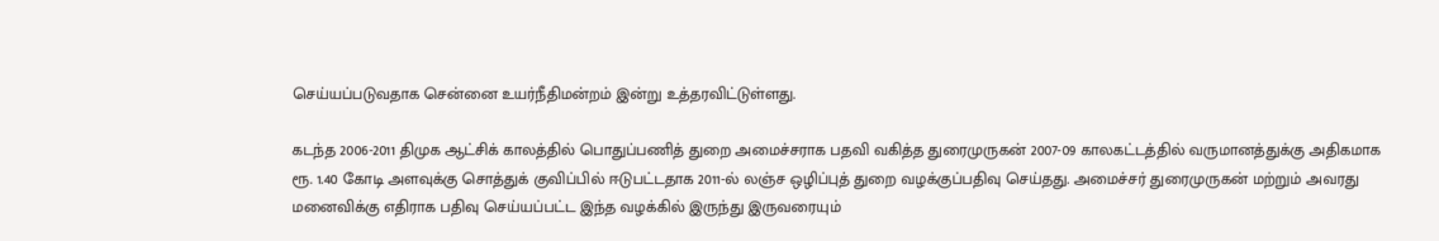செய்யப்படுவதாக சென்னை உயர்நீதிமன்றம் இன்று உத்தரவிட்டுள்ளது.

கடந்த 2006-2011 திமுக ஆட்சிக் காலத்தில் பொதுப்பணித் துறை அமைச்சராக பதவி வகித்த துரைமுருகன் 2007-09 காலகட்டத்தில் வருமானத்துக்கு அதிகமாக ரூ. 1.40 கோடி அளவுக்கு சொத்துக் குவிப்பில் ஈடுபட்டதாக 2011-ல் லஞ்ச ஒழிப்புத் துறை வழக்குப்பதிவு செய்தது. அமைச்சர் துரைமுருகன் மற்றும் அவரது மனைவிக்கு எதிராக பதிவு செய்யப்பட்ட இந்த வழக்கில் இருந்து இருவரையும்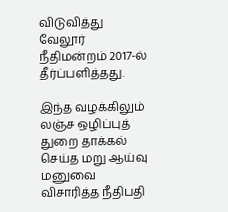விடுவித்து வேலூர் நீதிமன்றம் 2017-ல் தீர்ப்பளித்தது.

இந்த வழக்கிலும் லஞ்ச ஒழிப்புத் துறை தாக்கல் செய்த மறு ஆய்வு மனுவை விசாரித்த நீதிபதி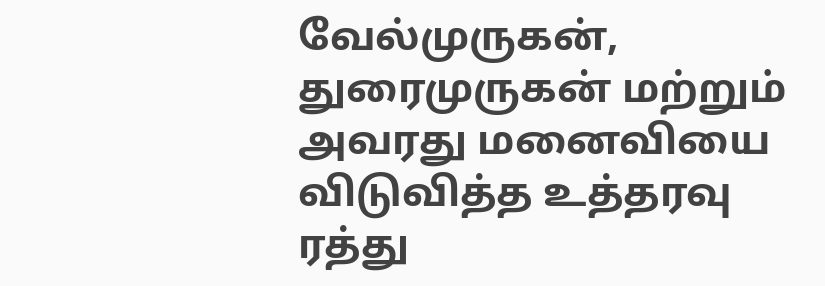வேல்முருகன், துரைமுருகன் மற்றும் அவரது மனைவியை விடுவித்த உத்தரவு ரத்து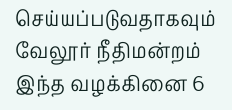செய்யப்படுவதாகவும் வேலூர் நீதிமன்றம் இந்த வழக்கினை 6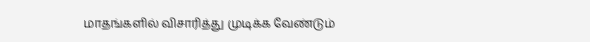மாதங்களில் விசாரித்து முடிக்க வேண்டும்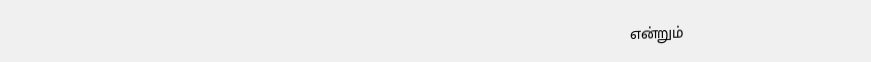என்றும்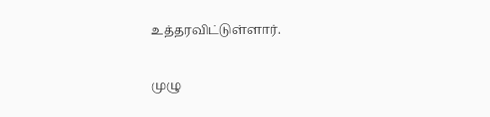உத்தரவிட்டுள்ளார்.

முழு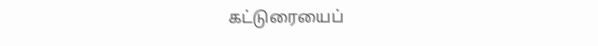கட்டுரையைப்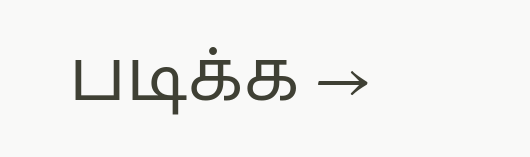படிக்க →